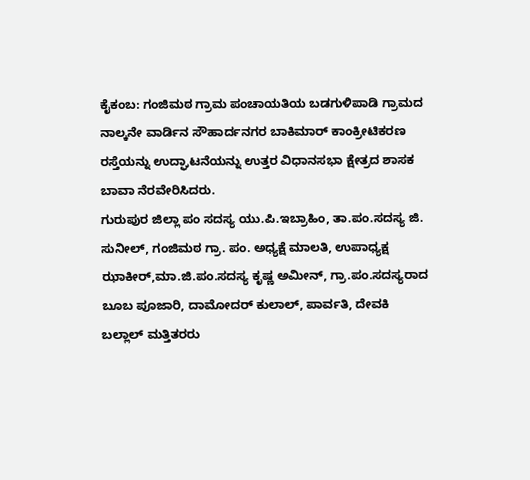ಕೈಕಂಬ: ಗಂಜಿಮಠ ಗ್ರಾಮ ಪಂಚಾಯತಿಯ ಬಡಗುಳಿಪಾಡಿ ಗ್ರಾಮದ ನಾಲ್ಕನೇ ವಾರ್ಡಿನ ಸೌಹಾರ್ದನಗರ ಬಾಕಿಮಾರ್ ಕಾಂಕ್ರೀಟಿಕರಣ ರಸ್ತೆಯನ್ನು ಉದ್ಘಾಟನೆಯನ್ನು ಉತ್ತರ ವಿಧಾನಸಭಾ ಕ್ಷೇತ್ರದ ಶಾಸಕ ಬಾವಾ ನೆರವೇರಿಸಿದರು.
ಗುರುಪುರ ಜಿಲ್ಲಾ ಪಂ ಸದಸ್ಯ ಯು.ಪಿ.ಇಬ್ರಾಹಿಂ, ತಾ.ಪಂ.ಸದಸ್ಯ ಜಿ. ಸುನೀಲ್, ಗಂಜಿಮಠ ಗ್ರಾ. ಪಂ. ಅಧ್ಯಕ್ಷೆ ಮಾಲತಿ, ಉಪಾಧ್ಯಕ್ಷ ಝಾಕೀರ್,ಮಾ.ಜಿ.ಪಂ.ಸದಸ್ಯ ಕೃಷ್ಣ ಅಮೀನ್, ಗ್ರಾ.ಪಂ.ಸದಸ್ಯರಾದ ಬೂಬ ಪೂಜಾರಿ, ದಾಮೋದರ್ ಕುಲಾಲ್, ಪಾರ್ವತಿ, ದೇವಕಿ ಬಲ್ಲಾಲ್ ಮತ್ತಿತರರು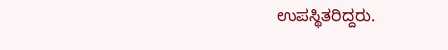ಉಪಸ್ಥಿತರಿದ್ದರು.